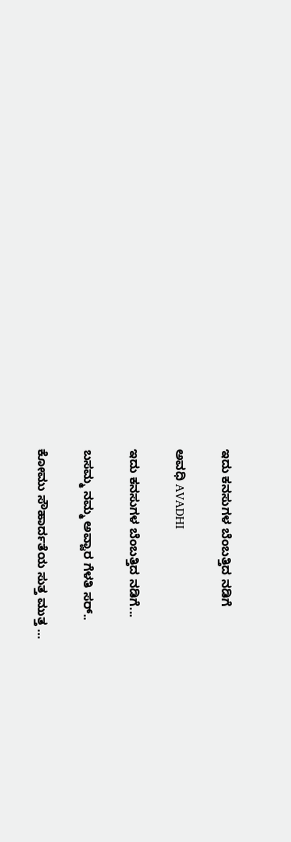ಇದು ಕನಸುಗಳ ಬೆಂಬತ್ತಿದ ನಡಿಗೆ‍

ಅವಧಿ AVADHI

ಇದು ಕನಸುಗಳ ಬೆಂಬತ್ತಿದ ನಡಿಗೆ...

ಬಸಮ್ಮ ನಮ್ಮ ಅವ್ವಾರ ಗೆಳತಿ ಸರ್..

ಕೋಮು ಸೌಹಾರ್ದತೆಯ ಸುತ್ತ ಮುತ್ತ …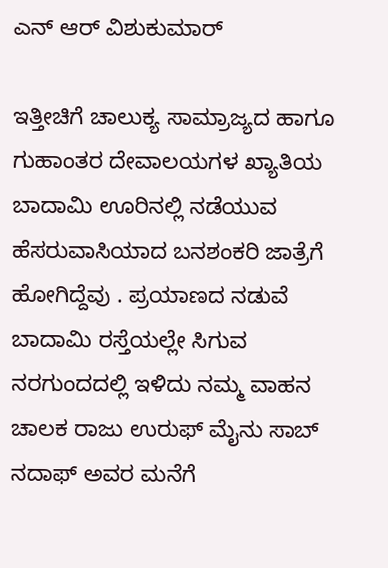ಎನ್ ಆರ್ ವಿಶುಕುಮಾರ್

ಇತ್ತೀಚಿಗೆ ಚಾಲುಕ್ಯ ಸಾಮ್ರಾಜ್ಯದ ಹಾಗೂ ಗುಹಾಂತರ ದೇವಾಲಯಗಳ ಖ್ಯಾತಿಯ ಬಾದಾಮಿ ಊರಿನಲ್ಲಿ ನಡೆಯುವ ಹೆಸರುವಾಸಿಯಾದ ಬನಶಂಕರಿ ಜಾತ್ರೆಗೆ ಹೋಗಿದ್ದೆವು . ಪ್ರಯಾಣದ ನಡುವೆ ಬಾದಾಮಿ ರಸ್ತೆಯಲ್ಲೇ ಸಿಗುವ ನರಗುಂದದಲ್ಲಿ ಇಳಿದು ನಮ್ಮ ವಾಹನ ಚಾಲಕ ರಾಜು ಉರುಫ್ ಮೈನು ಸಾಬ್ ನದಾಫ್ ಅವರ ಮನೆಗೆ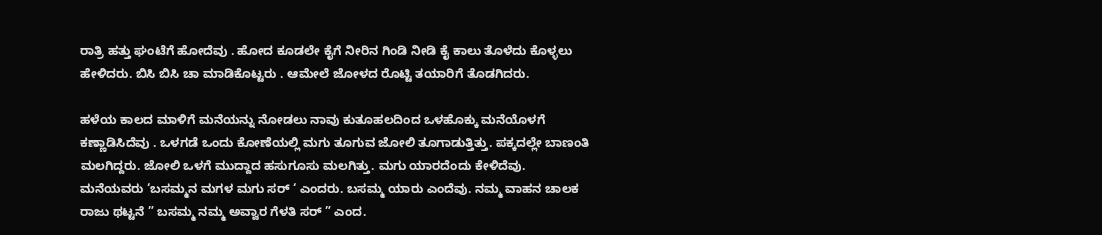ರಾತ್ರಿ ಹತ್ತು ಘಂಟೆಗೆ ಹೋದೆವು . ಹೋದ ಕೂಡಲೇ ಕೈಗೆ ನೀರಿನ ಗಿಂಡಿ ನೀಡಿ ಕೈ ಕಾಲು ತೊಳೆದು ಕೊಳ್ಳಲು ಹೇಳಿದರು. ಬಿಸಿ ಬಿಸಿ ಚಾ ಮಾಡಿಕೊಟ್ಟರು . ಆಮೇಲೆ ಜೋಳದ ರೊಟ್ಟಿ ತಯಾರಿಗೆ ತೊಡಗಿದರು.

ಹಳೆಯ ಕಾಲದ ಮಾಳಿಗೆ ಮನೆಯನ್ನು ನೋಡಲು ನಾವು ಕುತೂಹಲದಿಂದ ಒಳಹೊಕ್ಕು ಮನೆಯೊಳಗೆ ಕಣ್ಣಾಡಿಸಿದೆವು . ಒಳಗಡೆ ಒಂದು ಕೋಣೆಯಲ್ಲಿ ಮಗು ತೂಗುವ ಜೋಲಿ ತೂಗಾಡುತ್ತಿತ್ತು. ಪಕ್ಕದಲ್ಲೇ ಬಾಣಂತಿ ಮಲಗಿದ್ದರು. ಜೋಲಿ ಒಳಗೆ ಮುದ್ದಾದ ಹಸುಗೂಸು ಮಲಗಿತ್ತು. ಮಗು ಯಾರದೆಂದು ಕೇಳಿದೆವು. ಮನೆಯವರು ‘ಬಸಮ್ಮನ ಮಗಳ ಮಗು ಸರ್ ‘ ಎಂದರು. ಬಸಮ್ಮ ಯಾರು ಎಂದೆವು. ನಮ್ಮ ವಾಹನ ಚಾಲಕ ರಾಜು ಥಟ್ಟನೆ ” ಬಸಮ್ಮ ನಮ್ಮ ಅವ್ವಾರ ಗೆಳತಿ ಸರ್ ” ಎಂದ.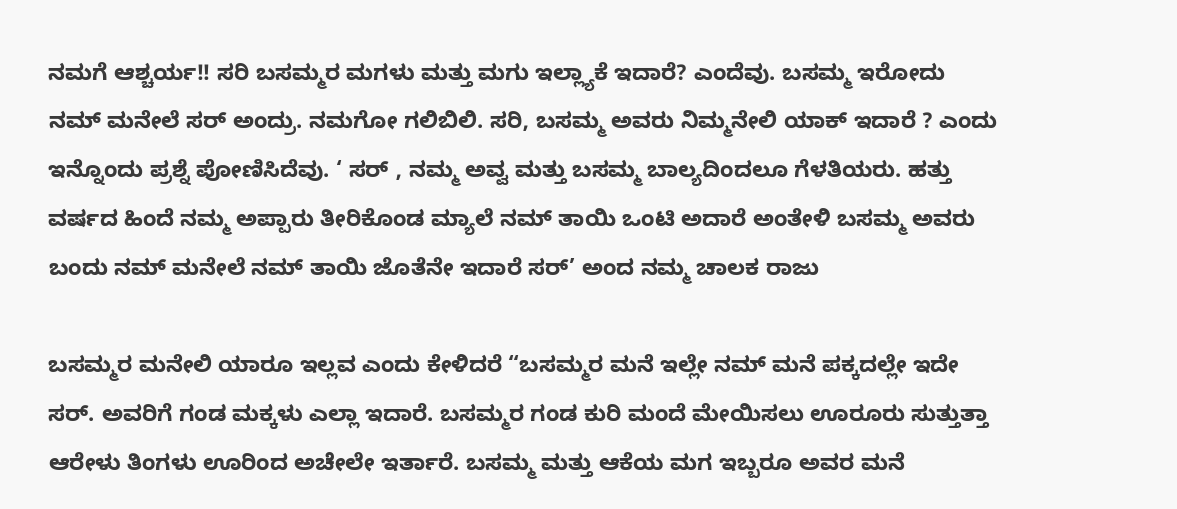ನಮಗೆ ಆಶ್ಚರ್ಯ!! ಸರಿ ಬಸಮ್ಮರ ಮಗಳು ಮತ್ತು ಮಗು ಇಲ್ಲ್ಯಾಕೆ ಇದಾರೆ? ಎಂದೆವು. ಬಸಮ್ಮ ಇರೋದು ನಮ್ ಮನೇಲೆ ಸರ್ ಅಂದ್ರು. ನಮಗೋ ಗಲಿಬಿಲಿ. ಸರಿ, ಬಸಮ್ಮ ಅವರು ನಿಮ್ಮನೇಲಿ ಯಾಕ್ ಇದಾರೆ ? ಎಂದು ಇನ್ನೊಂದು ಪ್ರಶ್ನೆ ಪೋಣಿಸಿದೆವು. ‘ ಸರ್ , ನಮ್ಮ ಅವ್ವ ಮತ್ತು ಬಸಮ್ಮ ಬಾಲ್ಯದಿಂದಲೂ ಗೆಳತಿಯರು. ಹತ್ತು ವರ್ಷದ ಹಿಂದೆ ನಮ್ಮ ಅಪ್ಪಾರು ತೀರಿಕೊಂಡ ಮ್ಯಾಲೆ ನಮ್ ತಾಯಿ ಒಂಟಿ ಅದಾರೆ ಅಂತೇಳಿ ಬಸಮ್ಮ ಅವರು ಬಂದು ನಮ್ ಮನೇಲೆ ನಮ್ ತಾಯಿ ಜೊತೆನೇ ಇದಾರೆ ಸರ್’ ಅಂದ ನಮ್ಮ ಚಾಲಕ ರಾಜು

ಬಸಮ್ಮರ ಮನೇಲಿ ಯಾರೂ ಇಲ್ಲವ ಎಂದು ಕೇಳಿದರೆ “ಬಸಮ್ಮರ ಮನೆ ಇಲ್ಲೇ ನಮ್ ಮನೆ ಪಕ್ಕದಲ್ಲೇ ಇದೇ ಸರ್. ಅವರಿಗೆ ಗಂಡ ಮಕ್ಕಳು ಎಲ್ಲಾ ಇದಾರೆ. ಬಸಮ್ಮರ ಗಂಡ ಕುರಿ ಮಂದೆ ಮೇಯಿಸಲು ಊರೂರು ಸುತ್ತುತ್ತಾ ಆರೇಳು ತಿಂಗಳು ಊರಿಂದ ಅಚೇಲೇ ಇರ್ತಾರೆ. ಬಸಮ್ಮ ಮತ್ತು ಆಕೆಯ ಮಗ ಇಬ್ಬರೂ ಅವರ ಮನೆ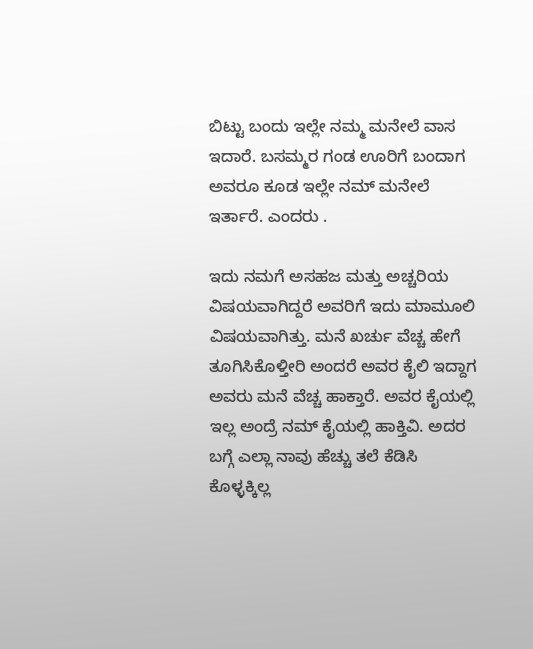ಬಿಟ್ಟು ಬಂದು ಇಲ್ಲೇ ನಮ್ಮ ಮನೇಲೆ ವಾಸ ಇದಾರೆ. ಬಸಮ್ಮರ ಗಂಡ ಊರಿಗೆ ಬಂದಾಗ ಅವರೂ ಕೂಡ ಇಲ್ಲೇ ನಮ್ ಮನೇಲೆ ಇರ್ತಾರೆ. ಎಂದರು .

ಇದು ನಮಗೆ ಅಸಹಜ ಮತ್ತು ಅಚ್ಚರಿಯ ವಿಷಯವಾಗಿದ್ದರೆ ಅವರಿಗೆ ಇದು ಮಾಮೂಲಿ ವಿಷಯವಾಗಿತ್ತು. ಮನೆ ಖರ್ಚು ವೆಚ್ಚ ಹೇಗೆ ತೂಗಿಸಿಕೊಳ್ತೀರಿ ಅಂದರೆ ಅವರ ಕೈಲಿ ಇದ್ದಾಗ ಅವರು ಮನೆ ವೆಚ್ಚ ಹಾಕ್ತಾರೆ. ಅವರ ಕೈಯಲ್ಲಿ ಇಲ್ಲ ಅಂದ್ರೆ ನಮ್ ಕೈಯಲ್ಲಿ ಹಾಕ್ತಿವಿ. ಅದರ ಬಗ್ಗೆ ಎಲ್ಲಾ ನಾವು ಹೆಚ್ಚು ತಲೆ ಕೆಡಿಸಿ ಕೊಳ್ಳಕ್ಕಿಲ್ಲ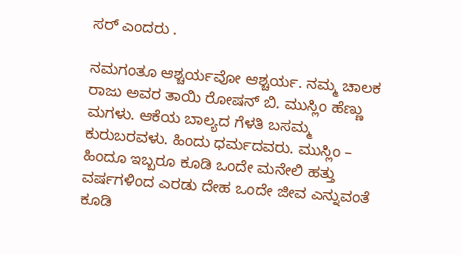ಸರ್ ಎಂದರು .

ನಮಗಂತೂ ಆಶ್ಚರ್ಯವೋ ಆಶ್ಚರ್ಯ. ನಮ್ಮ ಚಾಲಕ ರಾಜು ಅವರ ತಾಯಿ ರೋಷನ್ ಬಿ. ಮುಸ್ಲಿಂ ಹೆಣ್ಣು ಮಗಳು. ಆಕೆಯ ಬಾಲ್ಯದ ಗೆಳತಿ ಬಸಮ್ಮ ಕುರುಬರವಳು. ಹಿಂದು ಧರ್ಮದವರು. ಮುಸ್ಲಿಂ – ಹಿಂದೂ ಇಬ್ಬರೂ ಕೂಡಿ ಒಂದೇ ಮನೇಲಿ ಹತ್ತು ವರ್ಷಗಳಿಂದ ಎರಡು ದೇಹ ಒಂದೇ ಜೀವ ಎನ್ನುವಂತೆ ಕೂಡಿ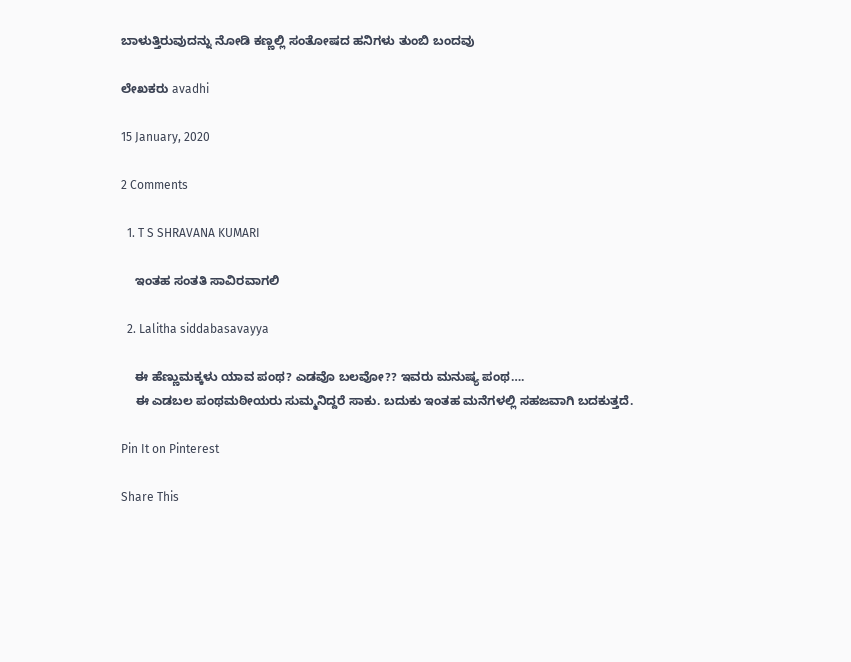ಬಾಳುತ್ತಿರುವುದನ್ನು ನೋಡಿ ಕಣ್ಣಲ್ಲಿ ಸಂತೋಷದ ಹನಿಗಳು ತುಂಬಿ ಬಂದವು

ಲೇಖಕರು avadhi

15 January, 2020

2 Comments

  1. T S SHRAVANA KUMARI

    ಇಂತಹ ಸಂತತಿ ಸಾವಿರವಾಗಲಿ

  2. Lalitha siddabasavayya

    ಈ ಹೆಣ್ಣುಮಕ್ಕಳು ಯಾವ ಪಂಥ? ಎಡವೊ ಬಲವೋ?? ಇವರು ಮನುಷ್ಯ ಪಂಥ….
    ಈ ಎಡಬಲ ಪಂಥಮಠೀಯರು ಸುಮ್ಮನಿದ್ದರೆ ಸಾಕು. ಬದುಕು ಇಂತಹ ಮನೆಗಳಲ್ಲಿ ಸಹಜವಾಗಿ ಬದಕುತ್ತದೆ.

Pin It on Pinterest

Share This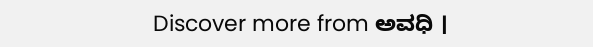Discover more from ಅವಧಿ ।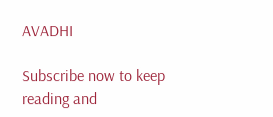AVADHI

Subscribe now to keep reading and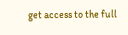get access to the full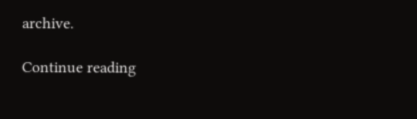archive.

Continue reading